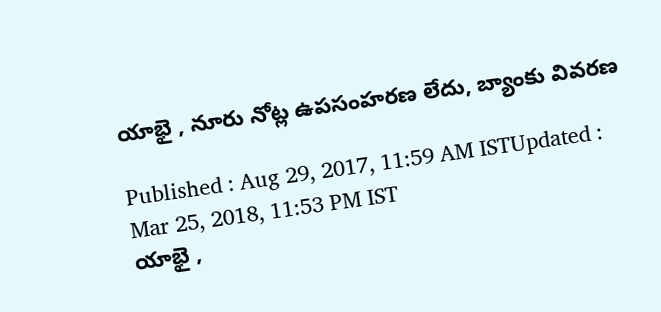యాభై , నూరు నోట్ల ఉపసంహరణ లేదు, బ్యాంకు వివరణ

Published : Aug 29, 2017, 11:59 AM ISTUpdated : Mar 25, 2018, 11:53 PM IST
యాభై ,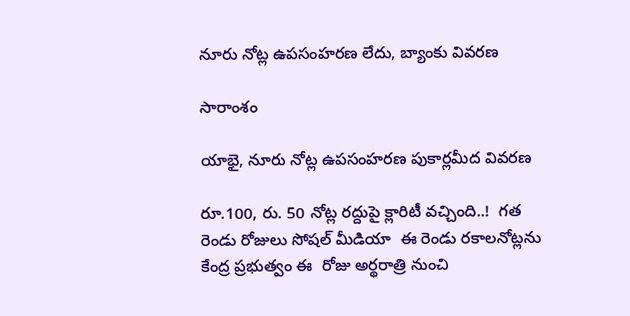నూరు నోట్ల ఉపసంహరణ లేదు, బ్యాంకు వివరణ

సారాంశం

యాభై, నూరు నోట్ల ఉపసంహరణ పుకార్లమీద వివరణ

రూ.100, రు. 50 నోట్ల రద్దుపై క్లారిటీ వచ్చింది..!  గత రెండు రోజులు సోషల్ మీడియా  ఈ రెండు రకాలనోట్లను కేంద్ర ప్రభుత్వం ఈ  రోజు అర్థరాత్రి నుంచి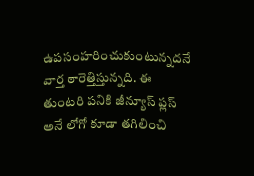ఉపసంహరించుకుంటున్నదనే వార్త ఠారెత్తిస్తున్నది. ఈ తుంటరి పనికి జీన్యూస్ ప్లస్ అనే లోగో కూడా తగిలించి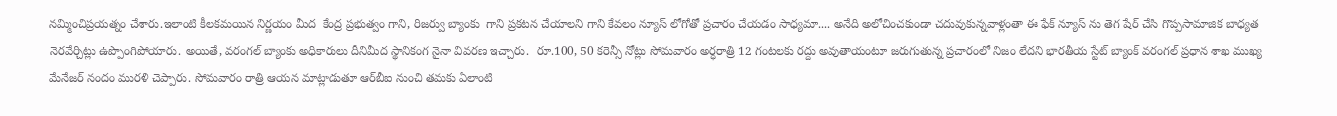నమ్మించిప్రయత్నం చేశారు.ఇలాంటి కీలకమయిన నిర్ణయం మీద  కేంద్ర ప్రభుత్వం గాని, రిజర్వు బ్యాంకు  గాని ప్రకటన చేయాలని గాని కేవలం న్యూస్ లోగోతో ప్రచారం చేయడం సాధ్యమా.... అనేది అలోచించకుండా చదువుకున్నవాళ్లంతా ఈ ఫేక్ న్యూస్ ను తెగ షేర్ చేసి గొప్పసామాజిక బాధ్యత నెరవేర్చిట్లు ఉప్పొంగిపోయారు. అయితే, వరంగల్ బ్యాంకు అధికారులు దీనిమీద స్థానికంగ నైనా వివరణ ఇచ్చారు.  రూ.100, 50 కరెన్సీ నోట్లు సోమవారం అర్ధరాత్రి 12 గంటలకు రద్దు అవుతాయంటూ జరుగుతున్న ప్రచారంలో నిజం లేదని భారతీయ స్టేట్‌ బ్యాంక్‌ వరంగల్‌ ప్రధాన శాఖ ముఖ్య మేనేజర్‌ నందం మురళి చెప్పారు. సోమవారం రాత్రి ఆయన మాట్లాడుతూ ఆర్‌బీఐ నుంచి తమకు ఏలాంటి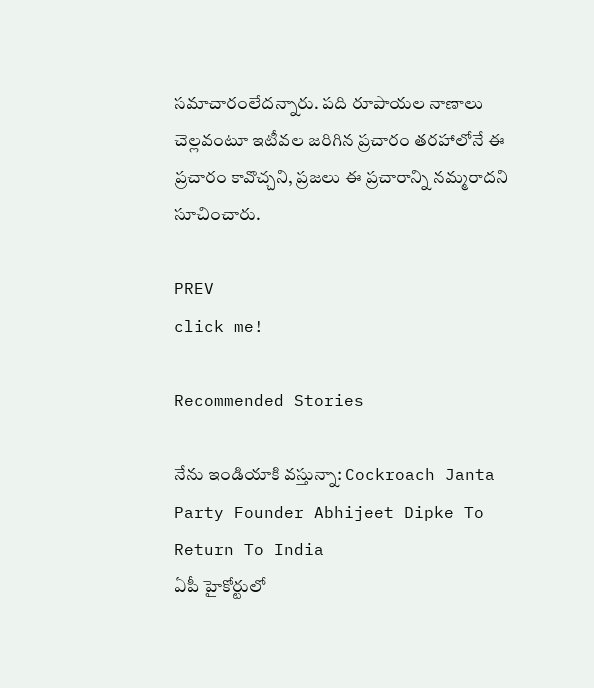సమాచారంలేదన్నారు. పది రూపాయల నాణాలు చెల్లవంటూ ఇటీవల జరిగిన ప్రచారం తరహాలోనే ఈ ప్రచారం కావొచ్చని, ప్రజలు ఈ ప్రచారాన్ని నమ్మరాదని సూచించారు.

PREV
click me!

Recommended Stories

నేను ఇండియాకి వస్తున్నా: Cockroach Janta Party Founder Abhijeet Dipke To Return To India
ఏపీ హైకోర్టులో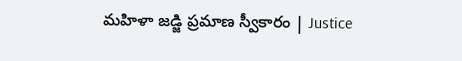మహిళా జడ్జి ప్రమాణ స్వీకారం | Justice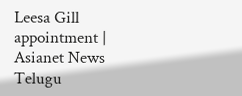Leesa Gill appointment | Asianet News Telugu